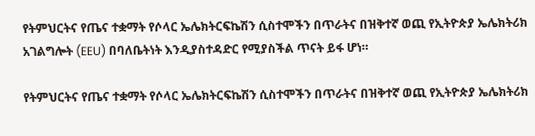የትምህርትና የጤና ተቋማት የሶላር ኤሌክትርፍኬሽን ሲስተሞችን በጥራትና በዝቅተኛ ወጪ የኢትዮጵያ ኤሌክትሪክ አገልግሎት (EEU) በባለቤትነት እንዲያስተዳድር የሚያስችል ጥናት ይፋ ሆነ።

የትምህርትና የጤና ተቋማት የሶላር ኤሌክትርፍኬሽን ሲስተሞችን በጥራትና በዝቅተኛ ወጪ የኢትዮጵያ ኤሌክትሪክ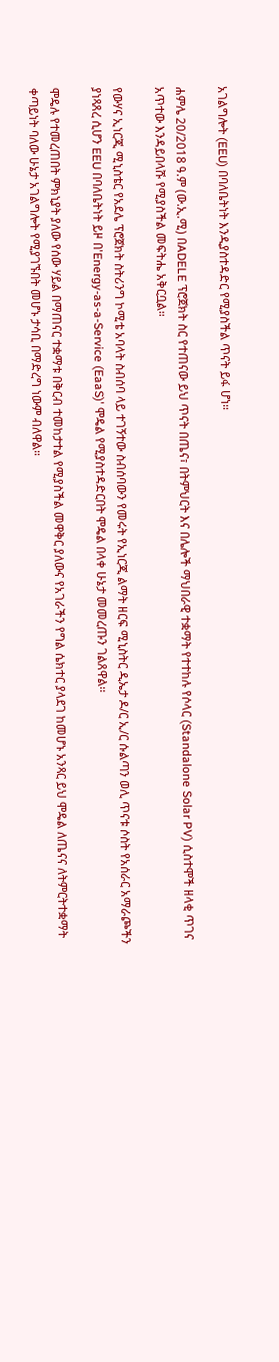አገልግሎት (EEU) በባለቤትነት እንዲያስተዳድር የሚያስችል ጥናት ይፋ ሆነ።

ሐምሌ 20/2018 ዓ.ም (ው.ኢ.ሚ) በADELE ፕሮጀክት ስር የተጠናው ይህ ጥናት በጤና፣ በትምህርት እና በሌሎች ማህበራዊ ተቋማት የተተከሉ የሶላር (Standalone Solar PV) ሲስተሞች ዘላቂ ጥገና አጥተው እንዳይበላሹ የሚያስችል መፍትሔ አቅርቧል።

የውሃና ኢነርጂ ሚኒስቴር የአደሌ ፕሮጀክት ስትሪንግ ኮሚቴ አባላት ስብሰባ ላይ ተገኝተው ስብሰባውን የመሩት የኢነርጂ ልማት ዘርፍ ሚኒስትር ዲኤታ ዶ/ር ኢ/ር ሱልጣን ወሊ ጥናቱ ሶስት የአሰራር አማራጮችን ያነጻጸረ ሲሆን EEU በባለቤትነት ይዞ በ'Energy-as-a-Service (EaaS)' ሞዴል የሚያስተዳድርበት ሞዴል በላቀ ሁኔታ መመረጡን ገልጸዋል፡፡

ሞዴሉ የተመረጠበት ምክኒያት ያለው የሰው ሃይል በማጠናር ተቋማቱ በቅርብ ተመከታተል የሚያስችል መዋቅር ያለውና የአገራችን የግል ሴክተር ያላደገ ከመሆኑ አንጻር ይህ ሞዴል ለጤናና ለትምርትተቋማት ቀጣይነት ባለው ሁኔታ አገልግሎት የሚያገኙበት መሆኑ ታሳቢ በማድረግ ነውም ብለዋል።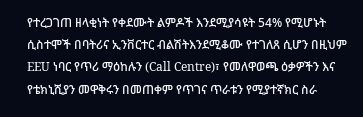የተረጋገጠ ዘላቂነት የቀደሙት ልምዶች እንደሚያሳዩት 54% የሚሆኑት ሲስተሞች በባትሪና ኢንቨርተር ብልሽትእንደሚቆሙ የተገለጸ ሲሆን በዚህም EEU ነባር የጥሪ ማዕከሉን (Call Centre)፣ የመለዋወጫ ዕቃዎችን እና የቴክኒሺያን መዋቅሩን በመጠቀም የጥገና ጥራቱን የሚያተኛክር ስራ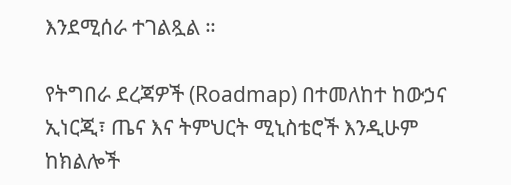እንደሚሰራ ተገልጿል ።

የትግበራ ደረጃዎች (Roadmap) በተመለከተ ከውኃና ኢነርጂ፣ ጤና እና ትምህርት ሚኒስቴሮች እንዲሁም ከክልሎች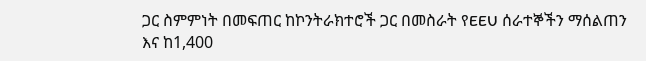ጋር ስምምነት በመፍጠር ከኮንትራክተሮች ጋር በመስራት የEEU ሰራተኞችን ማሰልጠን እና ከ1,400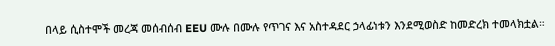በላይ ሲስተሞች መረጃ መሰብሰብ EEU ሙሉ በሙሉ የጥገና እና አስተዳደር ኃላፊነቱን እንደሚወስድ ከመድረክ ተመላክቷል።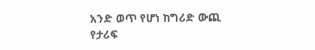አንድ ወጥ የሆነ ከግሪድ ውጪ የታሪፍ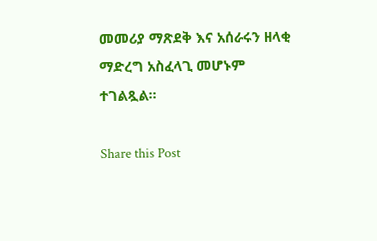መመሪያ ማጽደቅ እና አሰራሩን ዘላቂ ማድረግ አስፈላጊ መሆኑም ተገልጿል።

Share this Post